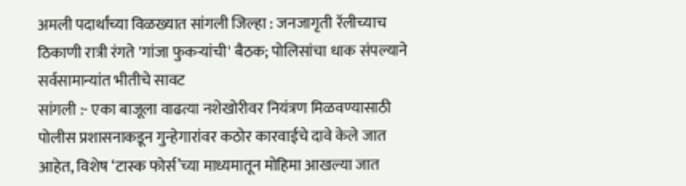अमली पदार्थांच्या विळख्यात सांगली जिल्हा : जनजागृती रॅलीच्याच ठिकाणी रात्री रंगते 'गांजा फुकऱ्यांची' बैठक; पोलिसांचा धाक संपल्याने सर्वसामान्यांत भीतीचे सावट
सांगली :- एका बाजूला वाढत्या नशेखोरीवर नियंत्रण मिळवण्यासाठी पोलीस प्रशासनाकडून गुन्हेगारांवर कठोर कारवाईचे दावे केले जात आहेत, विशेष ‘टास्क फोर्स’च्या माध्यमातून मोहिमा आखल्या जात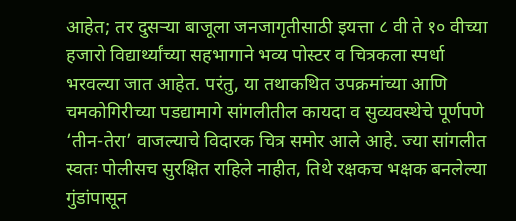आहेत; तर दुसऱ्या बाजूला जनजागृतीसाठी इयत्ता ८ वी ते १० वीच्या हजारो विद्यार्थ्यांच्या सहभागाने भव्य पोस्टर व चित्रकला स्पर्धा भरवल्या जात आहेत. परंतु, या तथाकथित उपक्रमांच्या आणि चमकोगिरीच्या पडद्यामागे सांगलीतील कायदा व सुव्यवस्थेचे पूर्णपणे ‘तीन-तेरा’ वाजल्याचे विदारक चित्र समोर आले आहे. ज्या सांगलीत स्वतः पोलीसच सुरक्षित राहिले नाहीत, तिथे रक्षकच भक्षक बनलेल्या गुंडांपासून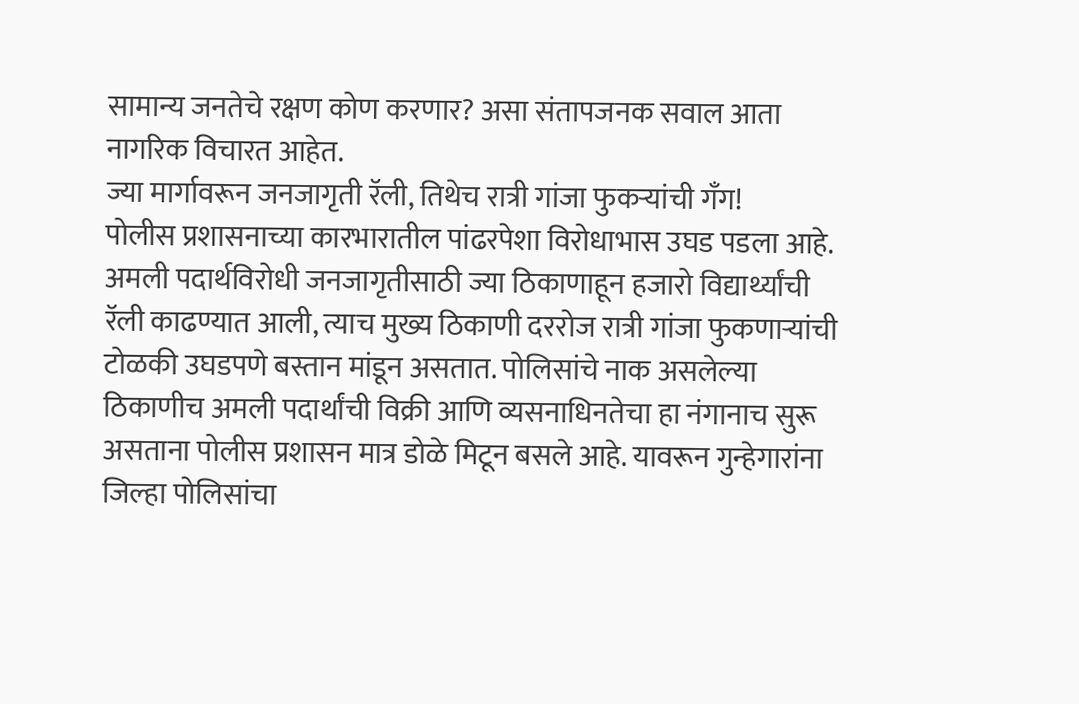सामान्य जनतेचे रक्षण कोण करणार? असा संतापजनक सवाल आता नागरिक विचारत आहेत.
ज्या मार्गावरून जनजागृती रॅली, तिथेच रात्री गांजा फुकऱ्यांची गँग!
पोलीस प्रशासनाच्या कारभारातील पांढरपेशा विरोधाभास उघड पडला आहे. अमली पदार्थविरोधी जनजागृतीसाठी ज्या ठिकाणाहून हजारो विद्यार्थ्यांची रॅली काढण्यात आली, त्याच मुख्य ठिकाणी दररोज रात्री गांजा फुकणाऱ्यांची टोळकी उघडपणे बस्तान मांडून असतात. पोलिसांचे नाक असलेल्या ठिकाणीच अमली पदार्थांची विक्री आणि व्यसनाधिनतेचा हा नंगानाच सुरू असताना पोलीस प्रशासन मात्र डोळे मिटून बसले आहे. यावरून गुन्हेगारांना जिल्हा पोलिसांचा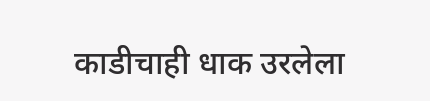काडीचाही धाक उरलेला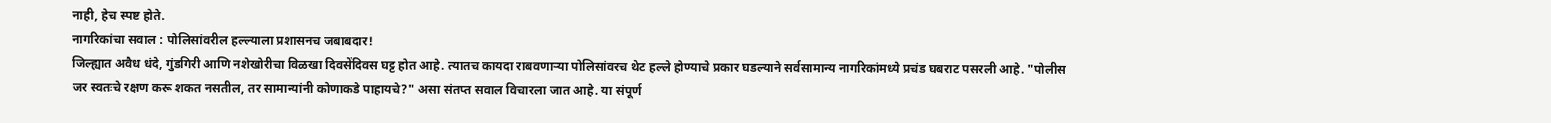नाही, हेच स्पष्ट होते.
नागरिकांचा सवाल : पोलिसांवरील हल्ल्याला प्रशासनच जबाबदार!
जिल्ह्यात अवैध धंदे, गुंडगिरी आणि नशेखोरीचा विळखा दिवसेंदिवस घट्ट होत आहे. त्यातच कायदा राबवणाऱ्या पोलिसांवरच थेट हल्ले होण्याचे प्रकार घडल्याने सर्वसामान्य नागरिकांमध्ये प्रचंड घबराट पसरली आहे. "पोलीस जर स्वतःचे रक्षण करू शकत नसतील, तर सामान्यांनी कोणाकडे पाहायचे?" असा संतप्त सवाल विचारला जात आहे. या संपूर्ण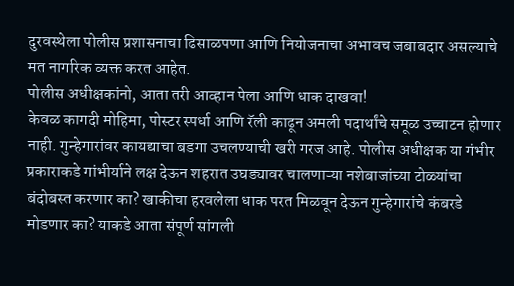दुरवस्थेला पोलीस प्रशासनाचा ढिसाळपणा आणि नियोजनाचा अभावच जबाबदार असल्याचे मत नागरिक व्यक्त करत आहेत.
पोलीस अधीक्षकांनो, आता तरी आव्हान पेला आणि धाक दाखवा!
केवळ कागदी मोहिमा, पोस्टर स्पर्धा आणि रॅली काढून अमली पदार्थांचे समूळ उच्चाटन होणार नाही. गुन्हेगारांवर कायद्याचा बडगा उचलण्याची खरी गरज आहे. पोलीस अधीक्षक या गंभीर प्रकाराकडे गांभीर्याने लक्ष देऊन शहरात उघड्यावर चालणाऱ्या नशेबाजांच्या टोळ्यांचा बंदोबस्त करणार का? खाकीचा हरवलेला धाक परत मिळवून देऊन गुन्हेगारांचे कंबरडे मोडणार का? याकडे आता संपूर्ण सांगली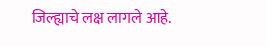जिल्ह्याचे लक्ष लागले आहे.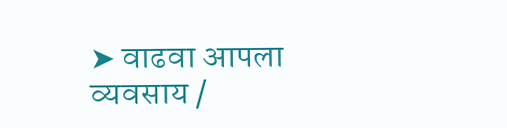➤ वाढवा आपला व्यवसाय /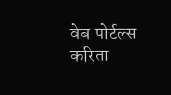वेब पोर्टल्स करिता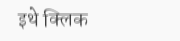इथे क्लिक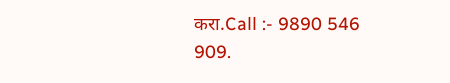करा.Call :- 9890 546 909.